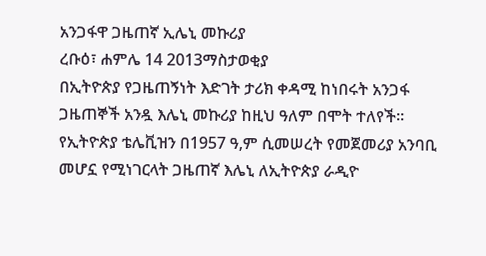አንጋፋዋ ጋዜጠኛ ኢሌኒ መኩሪያ
ረቡዕ፣ ሐምሌ 14 2013ማስታወቂያ
በኢትዮጵያ የጋዜጠኝነት እድገት ታሪክ ቀዳሚ ከነበሩት አንጋፋ ጋዜጠኞች አንዷ እሌኒ መኩሪያ ከዚህ ዓለም በሞት ተለየች። የኢትዮጵያ ቴሌቪዝን በ1957 ዓ,ም ሲመሠረት የመጀመሪያ አንባቢ መሆኗ የሚነገርላት ጋዜጠኛ እሌኒ ለኢትዮጵያ ራዲዮ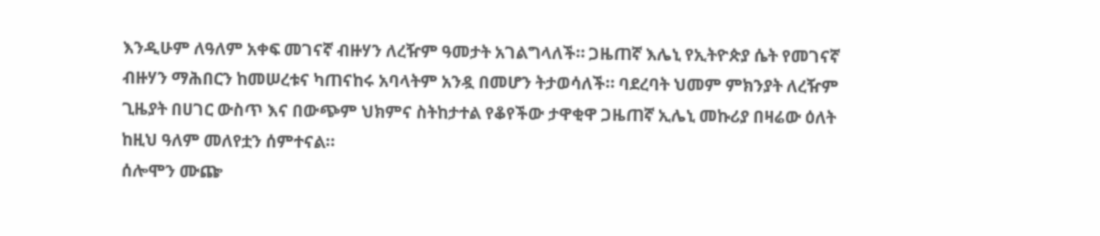እንዲሁም ለዓለም አቀፍ መገናኛ ብዙሃን ለረዥም ዓመታት አገልግላለች። ጋዜጠኛ እሌኒ የኢትዮጵያ ሴት የመገናኛ ብዙሃን ማሕበርን ከመሠረቱና ካጠናከሩ አባላትም አንዷ በመሆን ትታወሳለች። ባደረባት ህመም ምክንያት ለረዥም ጊዜያት በሀገር ውስጥ እና በውጭም ህክምና ስትከታተል የቆየችው ታዋቂዋ ጋዜጠኛ ኢሌኒ መኩሪያ በዛሬው ዕለት ከዚህ ዓለም መለየቷን ሰምተናል።
ሰሎሞን ሙጬ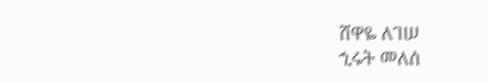ሸዋዬ ለገሠ
ኂሩት መለሰ